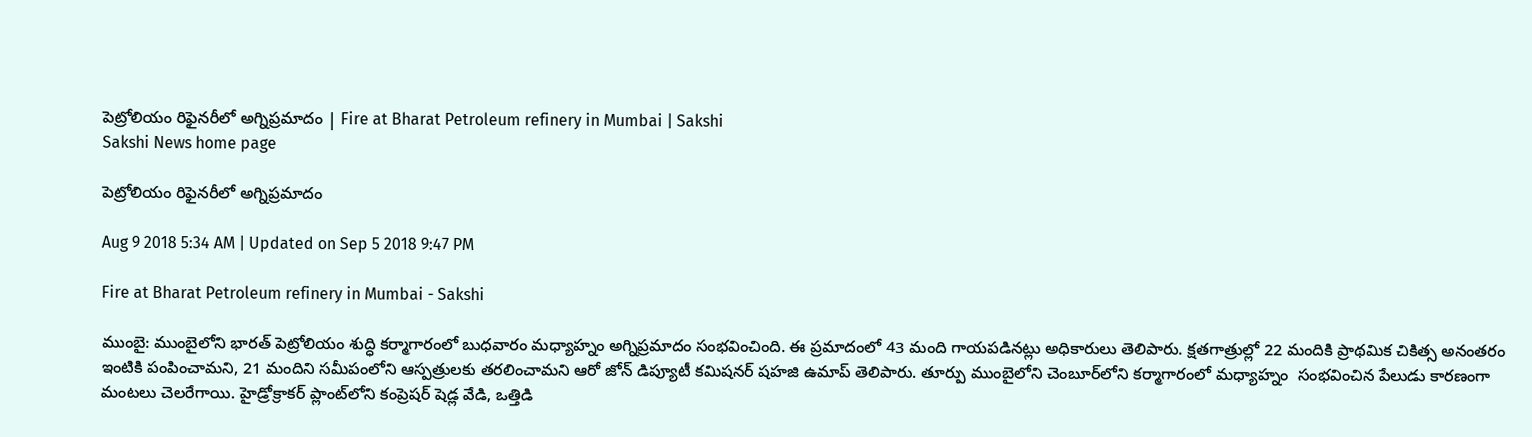పెట్రోలియం రిఫైనరీలో అగ్నిప్రమాదం | Fire at Bharat Petroleum refinery in Mumbai | Sakshi
Sakshi News home page

పెట్రోలియం రిఫైనరీలో అగ్నిప్రమాదం

Aug 9 2018 5:34 AM | Updated on Sep 5 2018 9:47 PM

Fire at Bharat Petroleum refinery in Mumbai - Sakshi

ముంబై: ముంబైలోని భారత్‌ పెట్రోలియం శుద్ధి కర్మాగారంలో బుధవారం మధ్యాహ్నం అగ్నిప్రమాదం సంభవించింది. ఈ ప్రమాదంలో 43 మంది గాయపడినట్లు అధికారులు తెలిపారు. క్షతగాత్రుల్లో 22 మందికి ప్రాథమిక చికిత్స అనంతరం ఇంటికి పంపించామని, 21 మందిని సమీపంలోని ఆస్పత్రులకు తరలించామని ఆరో జోన్‌ డిప్యూటీ కమిషనర్‌ షహజి ఉమాప్‌ తెలిపారు. తూర్పు ముంబైలోని చెంబూర్‌లోని కర్మాగారంలో మధ్యాహ్నం  సంభవించిన పేలుడు కారణంగా మంటలు చెలరేగాయి. హైడ్రోక్రాకర్‌ ప్లాంట్‌లోని కంప్రెషర్‌ షెడ్ల వేడి, ఒత్తిడి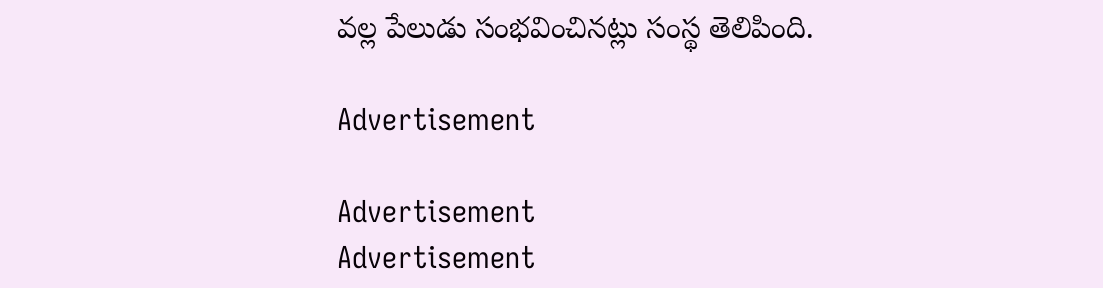వల్ల పేలుడు సంభవించినట్లు సంస్థ తెలిపింది.

Advertisement

Advertisement
Advertisement